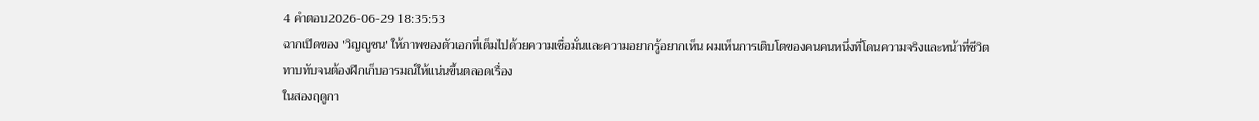4 คำตอบ2026-06-29 18:35:53
ฉากเปิดของ 'วิญญูชน' ให้ภาพของตัวเอกที่เต็มไปด้วยความเชื่อมั่นและความอยากรู้อยากเห็น ผมเห็นการเติบโตของคนคนหนึ่งที่โดนความจริงและหน้าที่ชีวิตทาบทับจนต้องฝึกเก็บอารมณ์ให้แน่นขึ้นตลอดเรื่อง
ในสองฤดูกา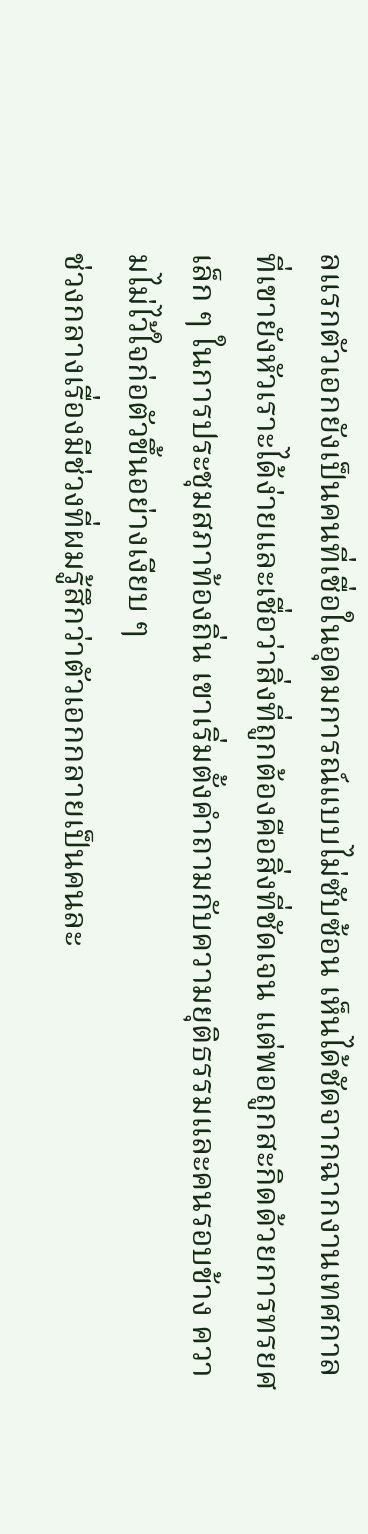ลแรกตัวเอกยังเป็นคนที่เชื่อในอุดมการณ์แบบไม่ซับซ้อน เห็นได้ชัดจากฉากงานเทศกาลที่เขายังหัวเราะได้ง่ายและเชื่อว่าสิ่งที่ถูกต้องคือสิ่งที่ชัดเจน แต่พอถูกสะกิดด้วยการทรยศเล็ก ๆ ในการประชุมสภาท้องถิ่น เขาเริ่มตั้งคำถามกับความยุติธรรมและคนรอบข้าง ความไม่ไว้ใจก่อตัวขึ้นอย่างเงียบ ๆ
ช่วงกลางเรื่องมีช่วงที่ผมรู้สึกว่าตัวเอกกลายเป็นคนละ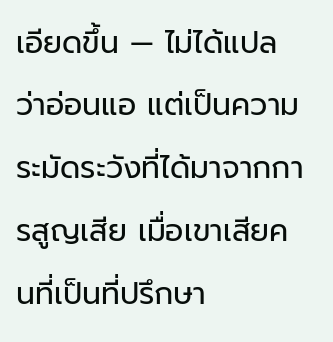เอียดขึ้น — ไม่ได้แปลว่าอ่อนแอ แต่เป็นความระมัดระวังที่ได้มาจากการสูญเสีย เมื่อเขาเสียคนที่เป็นที่ปรึกษา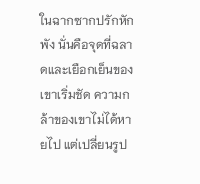ในฉากซากปรักหักพัง นั่นคือจุดที่ฉลาดและเยือกเย็นของเขาเริ่มชัด ความกล้าของเขาไม่ได้หายไป แต่เปลี่ยนรูป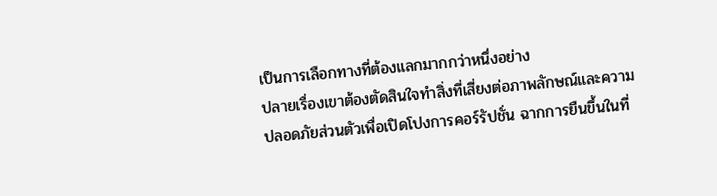เป็นการเลือกทางที่ต้องแลกมากกว่าหนึ่งอย่าง
ปลายเรื่องเขาต้องตัดสินใจทำสิ่งที่เสี่ยงต่อภาพลักษณ์และความปลอดภัยส่วนตัวเพื่อเปิดโปงการคอร์รัปชั่น ฉากการยืนขึ้นในที่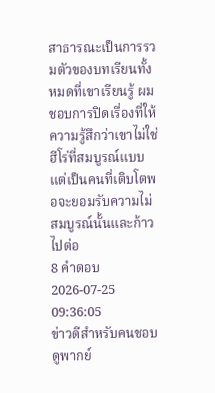สาธารณะเป็นการรวมตัวของบทเรียนทั้งหมดที่เขาเรียนรู้ ผมชอบการปิดเรื่องที่ให้ความรู้สึกว่าเขาไม่ใช่ฮีโร่ที่สมบูรณ์แบบ แต่เป็นคนที่เติบโตพอจะยอมรับความไม่สมบูรณ์นั้นและก้าวไปต่อ
8 คำตอบ2026-07-25 09:36:05
ข่าวดีสำหรับคนชอบดูพากย์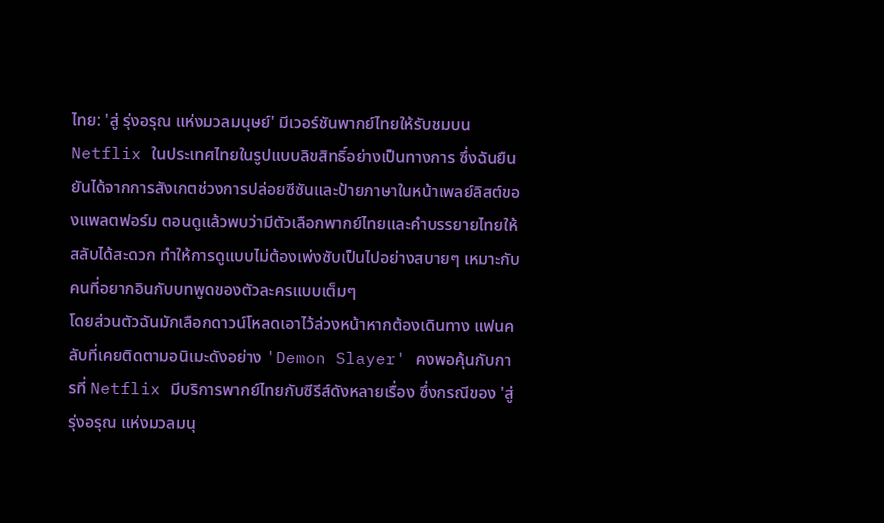ไทย: 'สู่ รุ่งอรุณ แห่งมวลมนุษย์' มีเวอร์ชันพากย์ไทยให้รับชมบน Netflix ในประเทศไทยในรูปแบบลิขสิทธิ์อย่างเป็นทางการ ซึ่งฉันยืนยันได้จากการสังเกตช่วงการปล่อยซีซันและป้ายภาษาในหน้าเพลย์ลิสต์ของแพลตฟอร์ม ตอนดูแล้วพบว่ามีตัวเลือกพากย์ไทยและคำบรรยายไทยให้สลับได้สะดวก ทำให้การดูแบบไม่ต้องเพ่งซับเป็นไปอย่างสบายๆ เหมาะกับคนที่อยากอินกับบทพูดของตัวละครแบบเต็มๆ
โดยส่วนตัวฉันมักเลือกดาวน์โหลดเอาไว้ล่วงหน้าหากต้องเดินทาง แฟนคลับที่เคยติดตามอนิเมะดังอย่าง 'Demon Slayer' คงพอคุ้นกับการที่ Netflix มีบริการพากย์ไทยกับซีรีส์ดังหลายเรื่อง ซึ่งกรณีของ 'สู่ รุ่งอรุณ แห่งมวลมนุ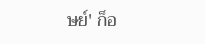ษย์' ก็อ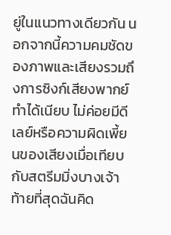ยู่ในแนวทางเดียวกัน นอกจากนี้ความคมชัดของภาพและเสียงรวมถึงการซิงก์เสียงพากย์ทำได้เนียบ ไม่ค่อยมีดีเลย์หรือความผิดเพี้ยนของเสียงเมื่อเทียบกับสตรีมมิ่งบางเจ้า
ท้ายที่สุดฉันคิด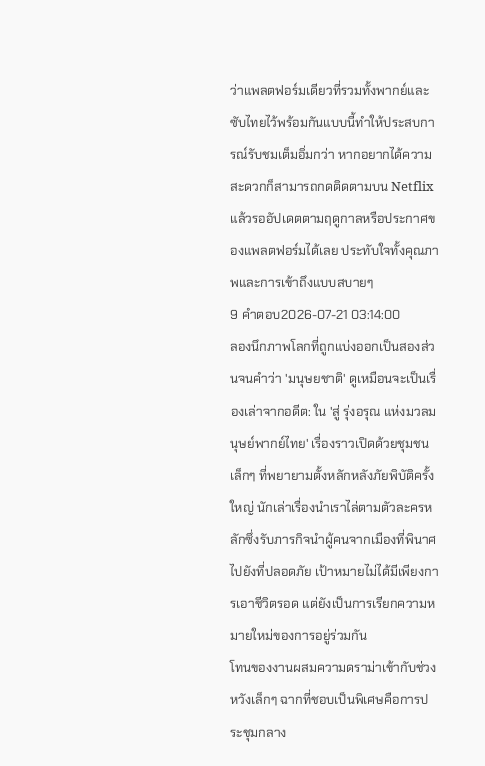ว่าแพลตฟอร์มเดียวที่รวมทั้งพากย์และซับไทยไว้พร้อมกันแบบนี้ทำให้ประสบการณ์รับชมเต็มอิ่มกว่า หากอยากได้ความสะดวกก็สามารถกดติดตามบน Netflix แล้วรออัปเดตตามฤดูกาลหรือประกาศของแพลตฟอร์มได้เลย ประทับใจทั้งคุณภาพและการเข้าถึงแบบสบายๆ
9 คำตอบ2026-07-21 03:14:00
ลองนึกภาพโลกที่ถูกแบ่งออกเป็นสองส่วนจนคำว่า 'มนุษยชาติ' ดูเหมือนจะเป็นเรื่องเล่าจากอดีต: ใน 'สู่ รุ่งอรุณ แห่งมวลมนุษย์พากย์ไทย' เรื่องราวเปิดด้วยชุมชนเล็กๆ ที่พยายามตั้งหลักหลังภัยพิบัติครั้งใหญ่ นักเล่าเรื่องนำเราไล่ตามตัวละครหลักซึ่งรับภารกิจนำผู้คนจากเมืองที่พินาศไปยังที่ปลอดภัย เป้าหมายไม่ได้มีเพียงการเอาชีวิตรอด แต่ยังเป็นการเรียกความหมายใหม่ของการอยู่ร่วมกัน
โทนของงานผสมความดราม่าเข้ากับช่วงหวังเล็กๆ ฉากที่ชอบเป็นพิเศษคือการประชุมกลาง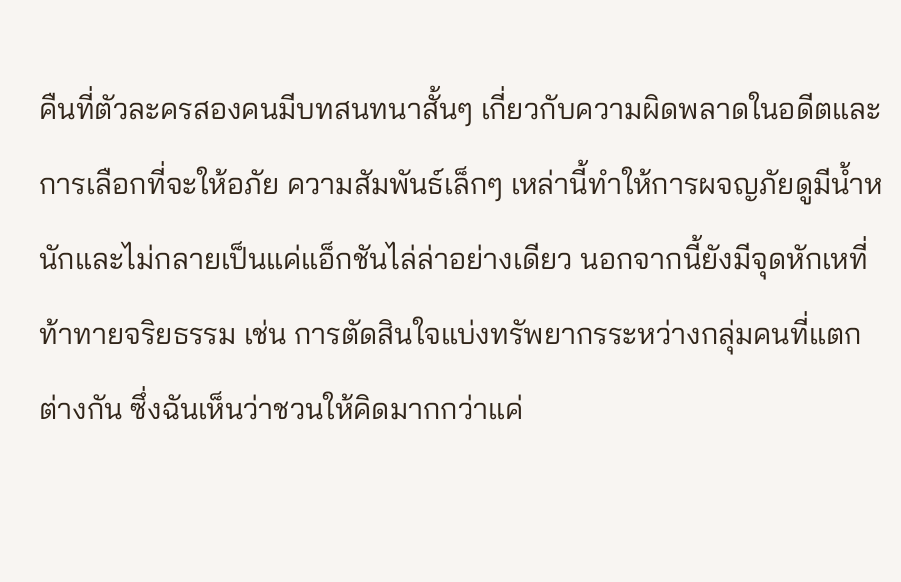คืนที่ตัวละครสองคนมีบทสนทนาสั้นๆ เกี่ยวกับความผิดพลาดในอดีตและการเลือกที่จะให้อภัย ความสัมพันธ์เล็กๆ เหล่านี้ทำให้การผจญภัยดูมีน้ำหนักและไม่กลายเป็นแค่แอ็กชันไล่ล่าอย่างเดียว นอกจากนี้ยังมีจุดหักเหที่ท้าทายจริยธรรม เช่น การตัดสินใจแบ่งทรัพยากรระหว่างกลุ่มคนที่แตกต่างกัน ซึ่งฉันเห็นว่าชวนให้คิดมากกว่าแค่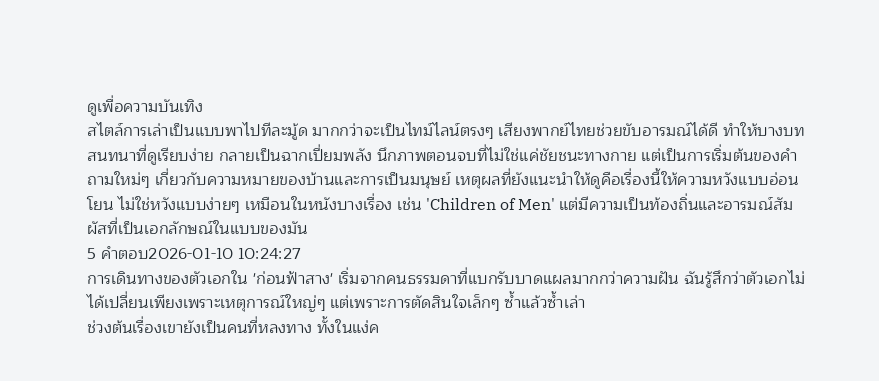ดูเพื่อความบันเทิง
สไตล์การเล่าเป็นแบบพาไปทีละมู้ด มากกว่าจะเป็นไทม์ไลน์ตรงๆ เสียงพากย์ไทยช่วยขับอารมณ์ได้ดี ทำให้บางบทสนทนาที่ดูเรียบง่าย กลายเป็นฉากเปี่ยมพลัง นึกภาพตอนจบที่ไม่ใช่แค่ชัยชนะทางกาย แต่เป็นการเริ่มต้นของคำถามใหม่ๆ เกี่ยวกับความหมายของบ้านและการเป็นมนุษย์ เหตุผลที่ยังแนะนำให้ดูคือเรื่องนี้ให้ความหวังแบบอ่อนโยน ไม่ใช่หวังแบบง่ายๆ เหมือนในหนังบางเรื่อง เช่น 'Children of Men' แต่มีความเป็นท้องถิ่นและอารมณ์สัมผัสที่เป็นเอกลักษณ์ในแบบของมัน
5 คำตอบ2026-01-10 10:24:27
การเดินทางของตัวเอกใน 'ก่อนฟ้าสาง' เริ่มจากคนธรรมดาที่แบกรับบาดแผลมากกว่าความฝัน ฉันรู้สึกว่าตัวเอกไม่ได้เปลี่ยนเพียงเพราะเหตุการณ์ใหญ่ๆ แต่เพราะการตัดสินใจเล็กๆ ซ้ำแล้วซ้ำเล่า
ช่วงต้นเรื่องเขายังเป็นคนที่หลงทาง ทั้งในแง่ค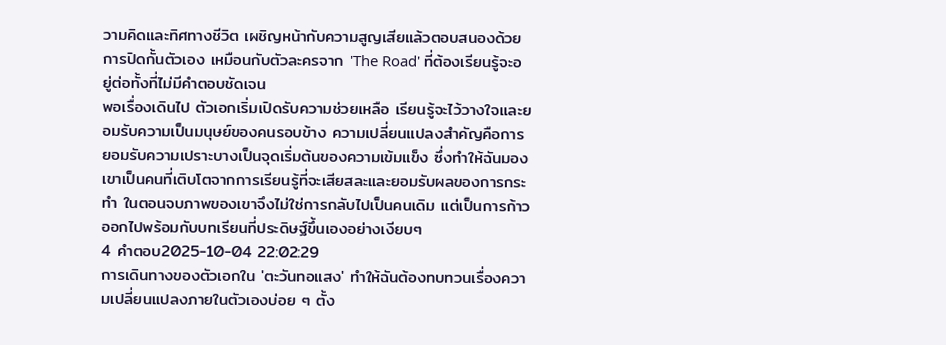วามคิดและทิศทางชีวิต เผชิญหน้ากับความสูญเสียแล้วตอบสนองด้วยการปิดกั้นตัวเอง เหมือนกับตัวละครจาก 'The Road' ที่ต้องเรียนรู้จะอยู่ต่อทั้งที่ไม่มีคำตอบชัดเจน
พอเรื่องเดินไป ตัวเอกเริ่มเปิดรับความช่วยเหลือ เรียนรู้จะไว้วางใจและยอมรับความเป็นมนุษย์ของคนรอบข้าง ความเปลี่ยนแปลงสำคัญคือการยอมรับความเปราะบางเป็นจุดเริ่มต้นของความเข้มแข็ง ซึ่งทำให้ฉันมองเขาเป็นคนที่เติบโตจากการเรียนรู้ที่จะเสียสละและยอมรับผลของการกระทำ ในตอนจบภาพของเขาจึงไม่ใช่การกลับไปเป็นคนเดิม แต่เป็นการก้าวออกไปพร้อมกับบทเรียนที่ประดิษฐ์ขึ้นเองอย่างเงียบๆ
4 คำตอบ2025-10-04 22:02:29
การเดินทางของตัวเอกใน 'ตะวันทอแสง' ทำให้ฉันต้องทบทวนเรื่องความเปลี่ยนแปลงภายในตัวเองบ่อย ๆ ตั้ง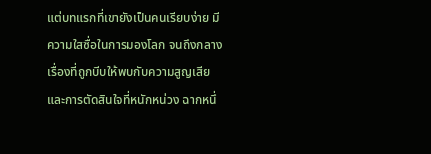แต่บทแรกที่เขายังเป็นคนเรียบง่าย มีความใสซื่อในการมองโลก จนถึงกลางเรื่องที่ถูกบีบให้พบกับความสูญเสียและการตัดสินใจที่หนักหน่วง ฉากหนึ่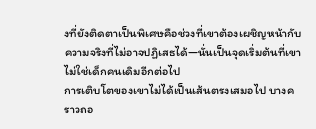งที่ยังติดตาเป็นพิเศษคือช่วงที่เขาต้องเผชิญหน้ากับความจริงที่ไม่อาจปฏิเสธได้—นั่นเป็นจุดเริ่มต้นที่เขาไม่ใช่เด็กคนเดิมอีกต่อไป
การเติบโตของเขาไม่ได้เป็นเส้นตรงเสมอไป บางคราวถอ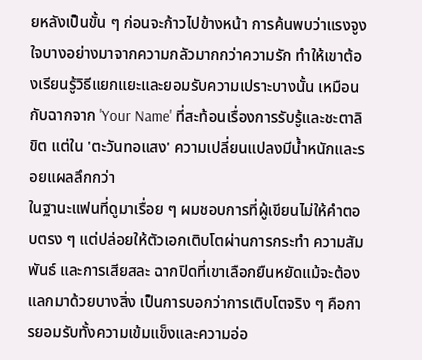ยหลังเป็นขั้น ๆ ก่อนจะก้าวไปข้างหน้า การค้นพบว่าแรงจูงใจบางอย่างมาจากความกลัวมากกว่าความรัก ทำให้เขาต้องเรียนรู้วิธีแยกแยะและยอมรับความเปราะบางนั้น เหมือนกับฉากจาก 'Your Name' ที่สะท้อนเรื่องการรับรู้และชะตาลิขิต แต่ใน 'ตะวันทอแสง' ความเปลี่ยนแปลงมีน้ำหนักและรอยแผลลึกกว่า
ในฐานะแฟนที่ดูมาเรื่อย ๆ ผมชอบการที่ผู้เขียนไม่ให้คำตอบตรง ๆ แต่ปล่อยให้ตัวเอกเติบโตผ่านการกระทำ ความสัมพันธ์ และการเสียสละ ฉากปิดที่เขาเลือกยืนหยัดแม้จะต้องแลกมาด้วยบางสิ่ง เป็นการบอกว่าการเติบโตจริง ๆ คือการยอมรับทั้งความเข้มแข็งและความอ่อ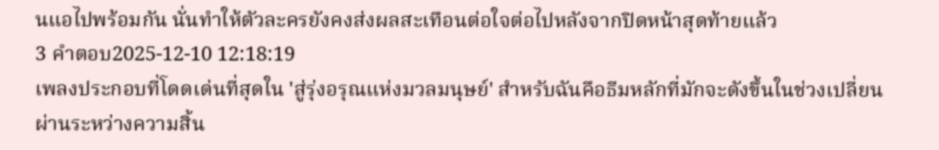นแอไปพร้อมกัน นั่นทำให้ตัวละครยังคงส่งผลสะเทือนต่อใจต่อไปหลังจากปิดหน้าสุดท้ายแล้ว
3 คำตอบ2025-12-10 12:18:19
เพลงประกอบที่โดดเด่นที่สุดใน 'สู่รุ่งอรุณแห่งมวลมนุษย์' สำหรับฉันคือธีมหลักที่มักจะดังขึ้นในช่วงเปลี่ยนผ่านระหว่างความสิ้น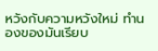หวังกับความหวังใหม่ ทำนองของมันเรียบ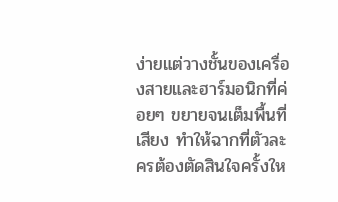ง่ายแต่วางชั้นของเครื่องสายและฮาร์มอนิกที่ค่อยๆ ขยายจนเต็มพื้นที่เสียง ทำให้ฉากที่ตัวละครต้องตัดสินใจครั้งให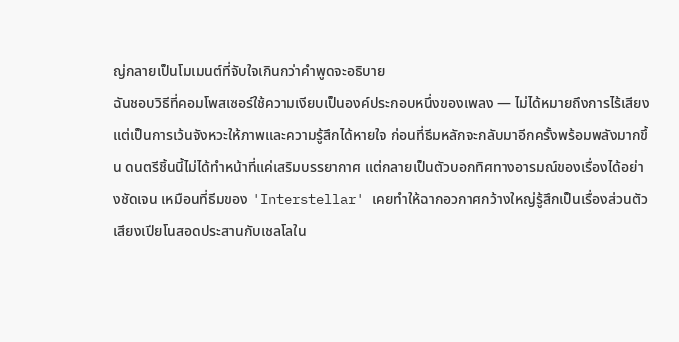ญ่กลายเป็นโมเมนต์ที่จับใจเกินกว่าคำพูดจะอธิบาย
ฉันชอบวิธีที่คอมโพสเซอร์ใช้ความเงียบเป็นองค์ประกอบหนึ่งของเพลง — ไม่ได้หมายถึงการไร้เสียง แต่เป็นการเว้นจังหวะให้ภาพและความรู้สึกได้หายใจ ก่อนที่ธีมหลักจะกลับมาอีกครั้งพร้อมพลังมากขึ้น ดนตรีชิ้นนี้ไม่ได้ทำหน้าที่แค่เสริมบรรยากาศ แต่กลายเป็นตัวบอกทิศทางอารมณ์ของเรื่องได้อย่างชัดเจน เหมือนที่ธีมของ 'Interstellar' เคยทำให้ฉากอวกาศกว้างใหญ่รู้สึกเป็นเรื่องส่วนตัว
เสียงเปียโนสอดประสานกับเชลโลใน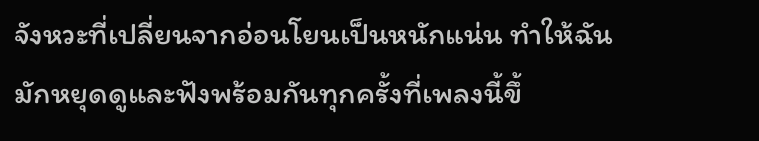จังหวะที่เปลี่ยนจากอ่อนโยนเป็นหนักแน่น ทำให้ฉันมักหยุดดูและฟังพร้อมกันทุกครั้งที่เพลงนี้ขึ้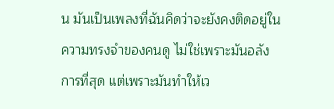น มันเป็นเพลงที่ฉันคิดว่าจะยังคงติดอยู่ในความทรงจำของคนดู ไม่ใช่เพราะมันอลังการที่สุด แต่เพราะมันทำให้เว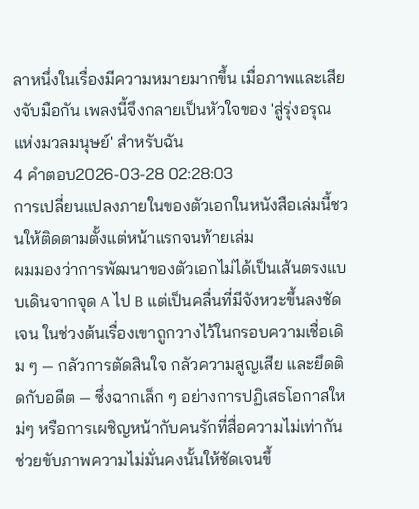ลาหนึ่งในเรื่องมีความหมายมากขึ้น เมื่อภาพและเสียงจับมือกัน เพลงนี้จึงกลายเป็นหัวใจของ 'สู่รุ่งอรุณแห่งมวลมนุษย์' สำหรับฉัน
4 คำตอบ2026-03-28 02:28:03
การเปลี่ยนแปลงภายในของตัวเอกในหนังสือเล่มนี้ชวนให้ติดตามตั้งแต่หน้าแรกจนท้ายเล่ม
ผมมองว่าการพัฒนาของตัวเอกไม่ได้เป็นเส้นตรงแบบเดินจากจุด A ไป B แต่เป็นคลื่นที่มีจังหวะขึ้นลงชัดเจน ในช่วงต้นเรื่องเขาถูกวางไว้ในกรอบความเชื่อเดิม ๆ — กลัวการตัดสินใจ กลัวความสูญเสีย และยึดติดกับอดีต — ซึ่งฉากเล็ก ๆ อย่างการปฏิเสธโอกาสใหม่ๆ หรือการเผชิญหน้ากับคนรักที่สื่อความไม่เท่ากัน ช่วยขับภาพความไม่มั่นคงนั้นให้ชัดเจนขึ้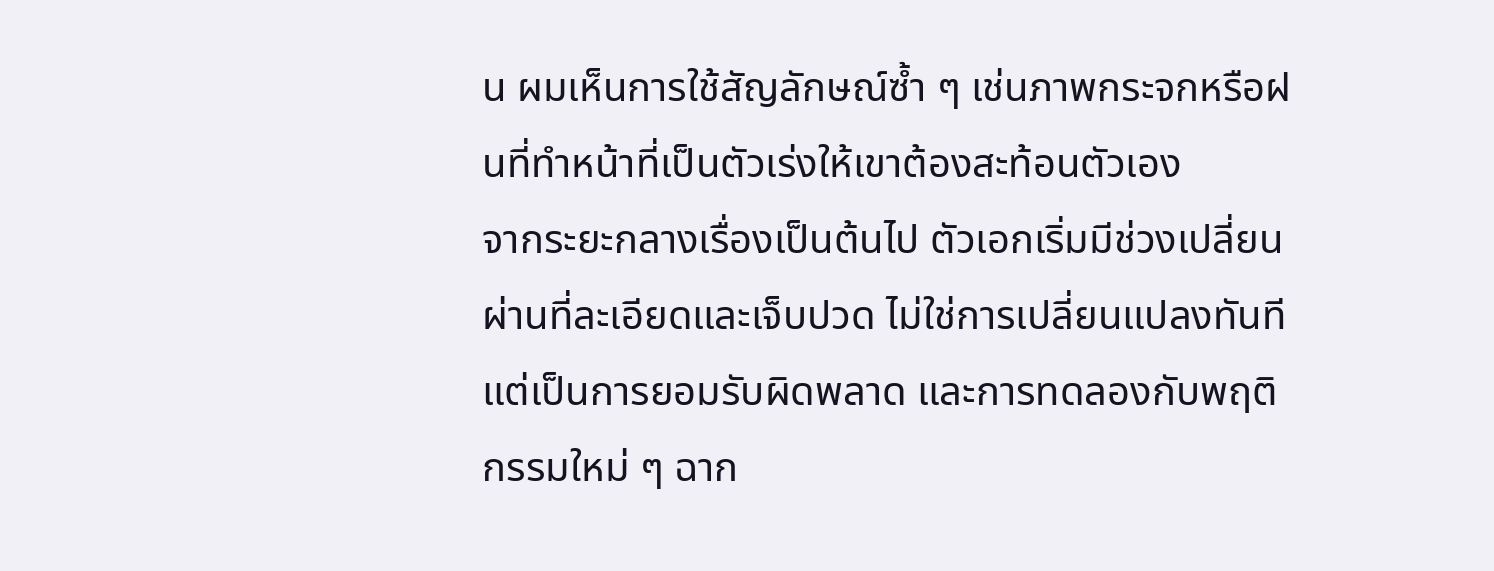น ผมเห็นการใช้สัญลักษณ์ซ้ำ ๆ เช่นภาพกระจกหรือฝนที่ทำหน้าที่เป็นตัวเร่งให้เขาต้องสะท้อนตัวเอง
จากระยะกลางเรื่องเป็นต้นไป ตัวเอกเริ่มมีช่วงเปลี่ยนผ่านที่ละเอียดและเจ็บปวด ไม่ใช่การเปลี่ยนแปลงทันทีแต่เป็นการยอมรับผิดพลาด และการทดลองกับพฤติกรรมใหม่ ๆ ฉาก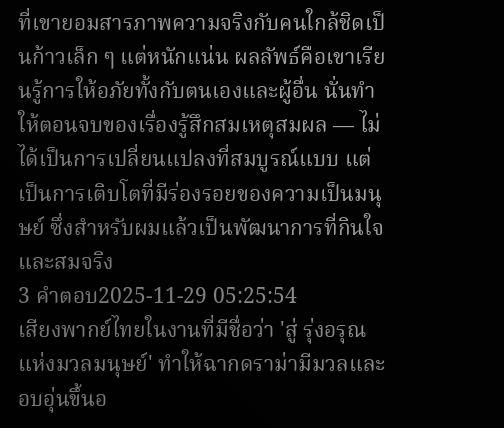ที่เขายอมสารภาพความจริงกับคนใกล้ชิดเป็นก้าวเล็ก ๆ แต่หนักแน่น ผลลัพธ์คือเขาเรียนรู้การให้อภัยทั้งกับตนเองและผู้อื่น นั่นทำให้ตอนจบของเรื่องรู้สึกสมเหตุสมผล — ไม่ได้เป็นการเปลี่ยนแปลงที่สมบูรณ์แบบ แต่เป็นการเติบโตที่มีร่องรอยของความเป็นมนุษย์ ซึ่งสำหรับผมแล้วเป็นพัฒนาการที่กินใจและสมจริง
3 คำตอบ2025-11-29 05:25:54
เสียงพากย์ไทยในงานที่มีชื่อว่า 'สู่ รุ่งอรุณ แห่งมวลมนุษย์' ทำให้ฉากดราม่ามีมวลและอบอุ่นขึ้นอ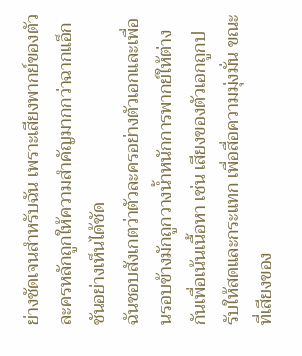ย่างชัดเจนสำหรับฉัน เพราะเสียงพากย์ของตัวละครหลักถูกให้ความสำคัญมากกว่าฉากแอ็กชันอย่างเห็นได้ชัด
ฉันชอบสังเกตว่าตัวละครอย่างตัวเอกและเพื่อนรอบข้างมักถูกวางน้ำหนักการพากย์ให้ต่างกันเพื่อเน้นเนื้อหา เช่น เสียงของตัวเอกถูกปรับให้สดและกระแทก เพื่อสื่อความมุ่งมั่น ขณะที่เสียงของ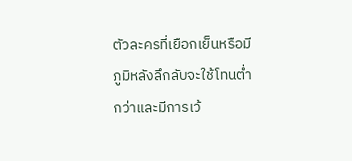ตัวละครที่เยือกเย็นหรือมีภูมิหลังลึกลับจะใช้โทนต่ำกว่าและมีการเว้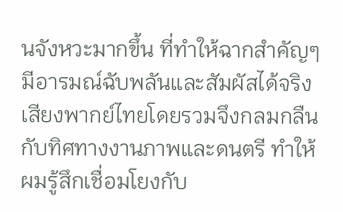นจังหวะมากขึ้น ที่ทำให้ฉากสำคัญๆ มีอารมณ์ฉับพลันและสัมผัสได้จริง เสียงพากย์ไทยโดยรวมจึงกลมกลืนกับทิศทางงานภาพและดนตรี ทำให้ผมรู้สึกเชื่อมโยงกับ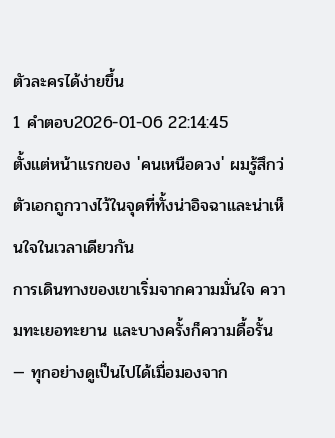ตัวละครได้ง่ายขึ้น
1 คำตอบ2026-01-06 22:14:45
ตั้งแต่หน้าแรกของ 'คนเหนือดวง' ผมรู้สึกว่ตัวเอกถูกวางไว้ในจุดที่ทั้งน่าอิจฉาและน่าเห็นใจในเวลาเดียวกัน
การเดินทางของเขาเริ่มจากความมั่นใจ ความทะเยอทะยาน และบางครั้งก็ความดื้อรั้น — ทุกอย่างดูเป็นไปได้เมื่อมองจาก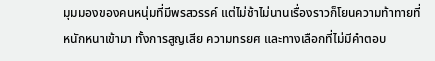มุมมองของคนหนุ่มที่มีพรสวรรค์ แต่ไม่ช้าไม่นานเรื่องราวก็โยนความท้าทายที่หนักหนาเข้ามา ทั้งการสูญเสีย ความทรยศ และทางเลือกที่ไม่มีคำตอบ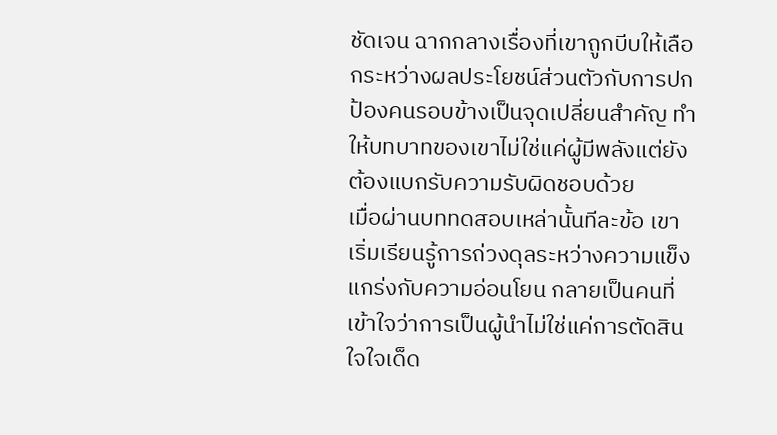ชัดเจน ฉากกลางเรื่องที่เขาถูกบีบให้เลือกระหว่างผลประโยชน์ส่วนตัวกับการปกป้องคนรอบข้างเป็นจุดเปลี่ยนสำคัญ ทำให้บทบาทของเขาไม่ใช่แค่ผู้มีพลังแต่ยังต้องแบกรับความรับผิดชอบด้วย
เมื่อผ่านบททดสอบเหล่านั้นทีละข้อ เขาเริ่มเรียนรู้การถ่วงดุลระหว่างความแข็งแกร่งกับความอ่อนโยน กลายเป็นคนที่เข้าใจว่าการเป็นผู้นำไม่ใช่แค่การตัดสินใจใจเด็ด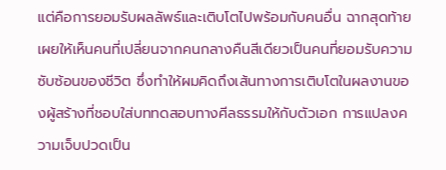แต่คือการยอมรับผลลัพธ์และเติบโตไปพร้อมกับคนอื่น ฉากสุดท้ายเผยให้เห็นคนที่เปลี่ยนจากคนกลางคืนสีเดียวเป็นคนที่ยอมรับความซับซ้อนของชีวิต ซึ่งทำให้ผมคิดถึงเส้นทางการเติบโตในผลงานของผู้สร้างที่ชอบใส่บททดสอบทางศีลธรรมให้กับตัวเอก การแปลงความเจ็บปวดเป็น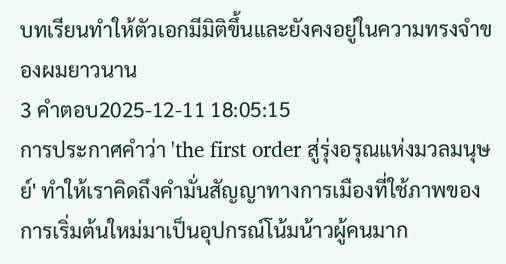บทเรียนทำให้ตัวเอกมีมิติขึ้นและยังคงอยู่ในความทรงจำของผมยาวนาน
3 คำตอบ2025-12-11 18:05:15
การประกาศคำว่า 'the first order สู่รุ่งอรุณแห่งมวลมนุษย์' ทำให้เราคิดถึงคำมั่นสัญญาทางการเมืองที่ใช้ภาพของการเริ่มต้นใหม่มาเป็นอุปกรณ์โน้มน้าวผู้คนมาก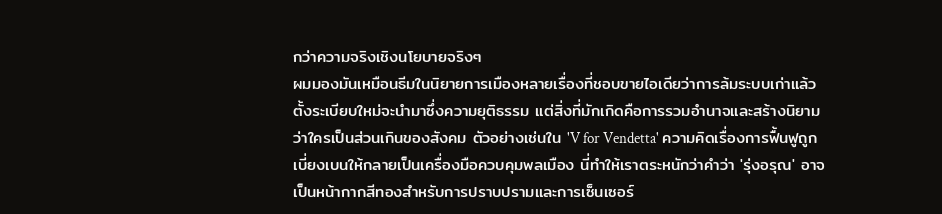กว่าความจริงเชิงนโยบายจริงๆ
ผมมองมันเหมือนธีมในนิยายการเมืองหลายเรื่องที่ชอบขายไอเดียว่าการล้มระบบเก่าแล้วตั้งระเบียบใหม่จะนำมาซึ่งความยุติธรรม แต่สิ่งที่มักเกิดคือการรวมอำนาจและสร้างนิยามว่าใครเป็นส่วนเกินของสังคม ตัวอย่างเช่นใน 'V for Vendetta' ความคิดเรื่องการฟื้นฟูถูกเบี่ยงเบนให้กลายเป็นเครื่องมือควบคุมพลเมือง นี่ทำให้เราตระหนักว่าคำว่า 'รุ่งอรุณ' อาจเป็นหน้ากากสีทองสำหรับการปราบปรามและการเซ็นเซอร์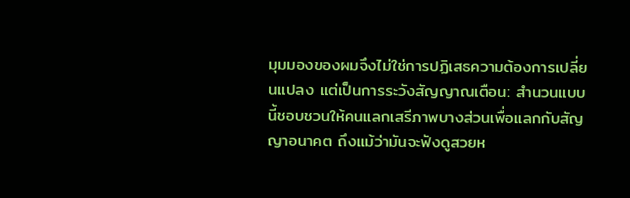มุมมองของผมจึงไม่ใช่การปฏิเสธความต้องการเปลี่ยนแปลง แต่เป็นการระวังสัญญาณเตือน: สำนวนแบบนี้ชอบชวนให้คนแลกเสรีภาพบางส่วนเพื่อแลกกับสัญญาอนาคต ถึงแม้ว่ามันจะฟังดูสวยห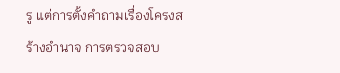รู แต่การตั้งคำถามเรื่องโครงสร้างอำนาจ การตรวจสอบ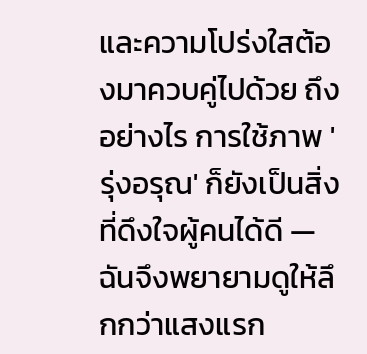และความโปร่งใสต้องมาควบคู่ไปด้วย ถึงอย่างไร การใช้ภาพ 'รุ่งอรุณ' ก็ยังเป็นสิ่งที่ดึงใจผู้คนได้ดี — ฉันจึงพยายามดูให้ลึกกว่าแสงแรก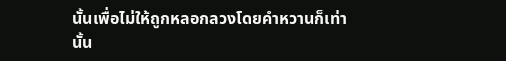นั้นเพื่อไม่ให้ถูกหลอกลวงโดยคำหวานก็เท่านั้น